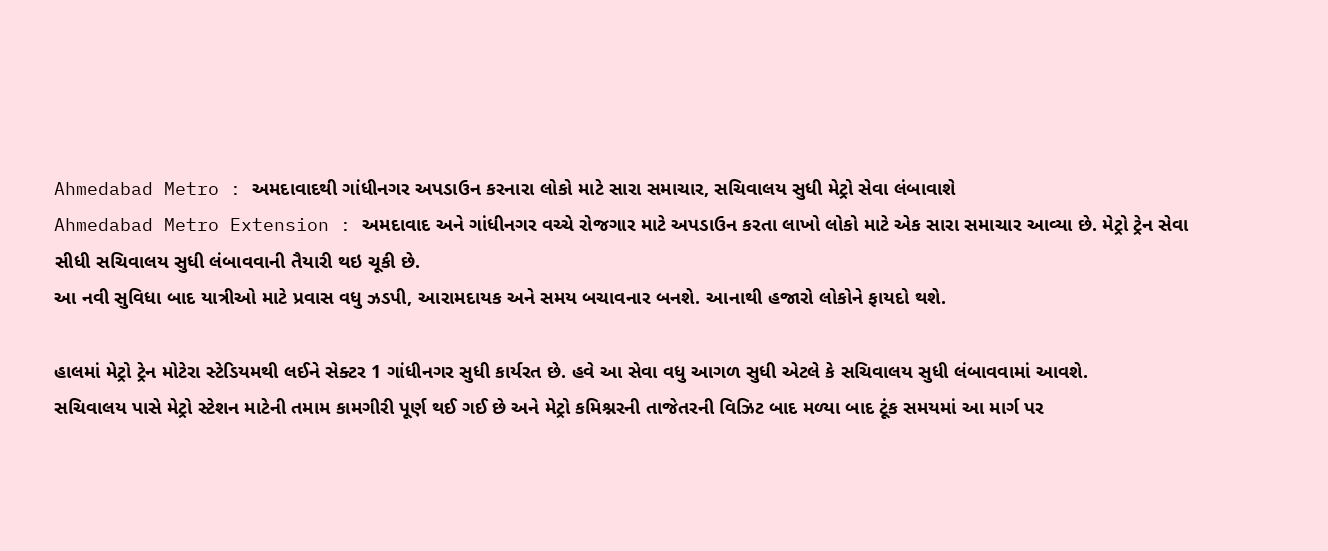Ahmedabad Metro : અમદાવાદથી ગાંધીનગર અપડાઉન કરનારા લોકો માટે સારા સમાચાર, સચિવાલય સુધી મેટ્રો સેવા લંબાવાશે
Ahmedabad Metro Extension : અમદાવાદ અને ગાંધીનગર વચ્ચે રોજગાર માટે અપડાઉન કરતા લાખો લોકો માટે એક સારા સમાચાર આવ્યા છે. મેટ્રો ટ્રેન સેવા સીધી સચિવાલય સુધી લંબાવવાની તૈયારી થઇ ચૂકી છે.
આ નવી સુવિધા બાદ યાત્રીઓ માટે પ્રવાસ વધુ ઝડપી, આરામદાયક અને સમય બચાવનાર બનશે. આનાથી હજારો લોકોને ફાયદો થશે.

હાલમાં મેટ્રો ટ્રેન મોટેરા સ્ટેડિયમથી લઈને સેક્ટર 1 ગાંધીનગર સુધી કાર્યરત છે. હવે આ સેવા વધુ આગળ સુધી એટલે કે સચિવાલય સુધી લંબાવવામાં આવશે.
સચિવાલય પાસે મેટ્રો સ્ટેશન માટેની તમામ કામગીરી પૂર્ણ થઈ ગઈ છે અને મેટ્રો કમિશ્નરની તાજેતરની વિઝિટ બાદ મળ્યા બાદ ટૂંક સમયમાં આ માર્ગ પર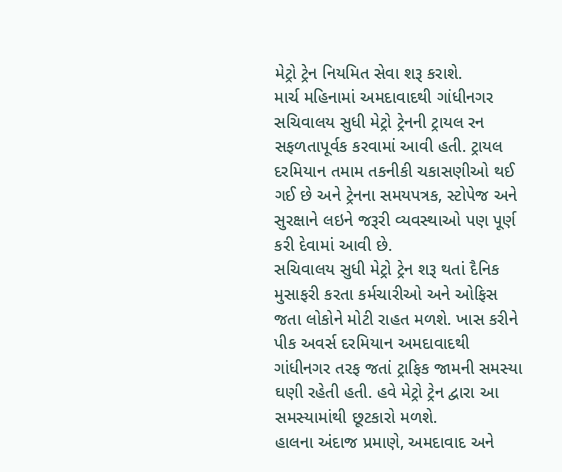મેટ્રો ટ્રેન નિયમિત સેવા શરૂ કરાશે.
માર્ચ મહિનામાં અમદાવાદથી ગાંધીનગર સચિવાલય સુધી મેટ્રો ટ્રેનની ટ્રાયલ રન સફળતાપૂર્વક કરવામાં આવી હતી. ટ્રાયલ દરમિયાન તમામ તકનીકી ચકાસણીઓ થઈ ગઈ છે અને ટ્રેનના સમયપત્રક, સ્ટોપેજ અને સુરક્ષાને લઇને જરૂરી વ્યવસ્થાઓ પણ પૂર્ણ કરી દેવામાં આવી છે.
સચિવાલય સુધી મેટ્રો ટ્રેન શરૂ થતાં દૈનિક મુસાફરી કરતા કર્મચારીઓ અને ઓફિસ જતા લોકોને મોટી રાહત મળશે. ખાસ કરીને પીક અવર્સ દરમિયાન અમદાવાદથી ગાંધીનગર તરફ જતાં ટ્રાફિક જામની સમસ્યા ઘણી રહેતી હતી. હવે મેટ્રો ટ્રેન દ્વારા આ સમસ્યામાંથી છૂટકારો મળશે.
હાલના અંદાજ પ્રમાણે, અમદાવાદ અને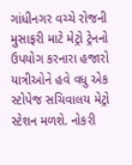ગાંધીનગર વચ્ચે રોજની મુસાફરી માટે મેટ્રો ટ્રેનનો ઉપયોગ કરનારા હજારો યાત્રીઓને હવે વધુ એક સ્ટોપેજ સચિવાલય મેટ્રો સ્ટેશન મળશે. નોકરી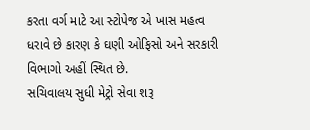કરતા વર્ગ માટે આ સ્ટોપેજ એ ખાસ મહત્વ ધરાવે છે કારણ કે ઘણી ઓફિસો અને સરકારી વિભાગો અહીં સ્થિત છે.
સચિવાલય સુધી મેટ્રો સેવા શરૂ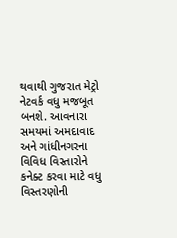થવાથી ગુજરાત મેટ્રો નેટવર્ક વધુ મજબૂત બનશે. આવનારા સમયમાં અમદાવાદ અને ગાંધીનગરના વિવિધ વિસ્તારોને કનેક્ટ કરવા માટે વધુ વિસ્તરણોની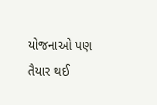યોજનાઓ પણ તૈયાર થઈ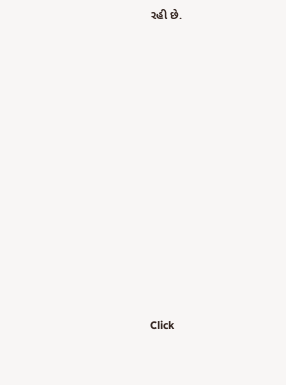રહી છે.












Click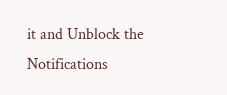it and Unblock the Notifications